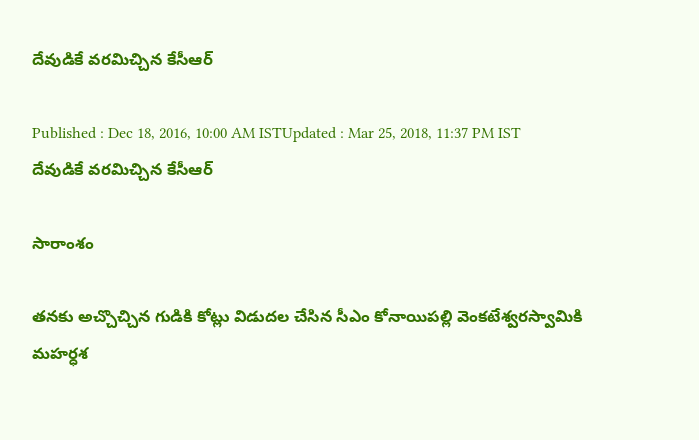దేవుడికే వరమిచ్చిన కేసీఆర్

Published : Dec 18, 2016, 10:00 AM ISTUpdated : Mar 25, 2018, 11:37 PM IST
దేవుడికే వరమిచ్చిన కేసీఆర్

సారాంశం

తనకు అచ్చొచ్చిన గుడికి కోట్లు విడుదల చేసిన సీఎం కోనాయిపల్లి వెంకటేశ్వరస్వామికి మహర్ధశ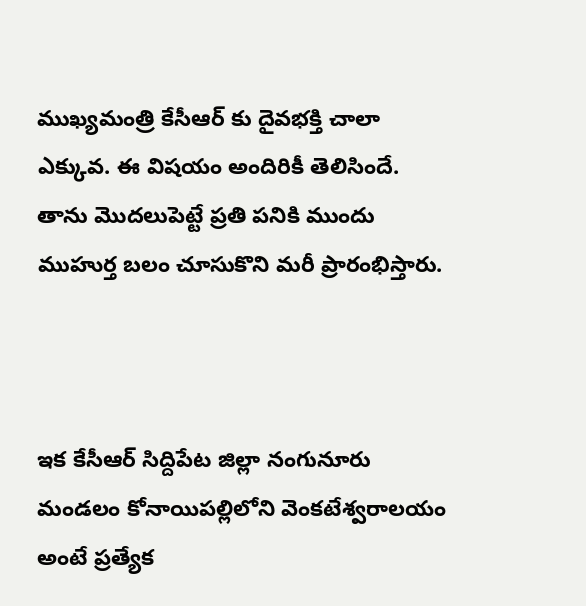ముఖ్యమంత్రి కేసీఆర్ కు దైవభక్తి చాలా ఎక్కువ. ఈ విషయం అందిరికీ తెలిసిందే. తాను మొదలుపెట్టే ప్రతి పనికి ముందు ముహుర్త బలం చూసుకొని మరీ ప్రారంభిస్తారు.



ఇక కేసీఆర్ సిద్దిపేట జిల్లా నంగునూరు మండలం కోనాయిపల్లిలోని వెంకటేశ్వరాలయం అంటే ప్రత్యేక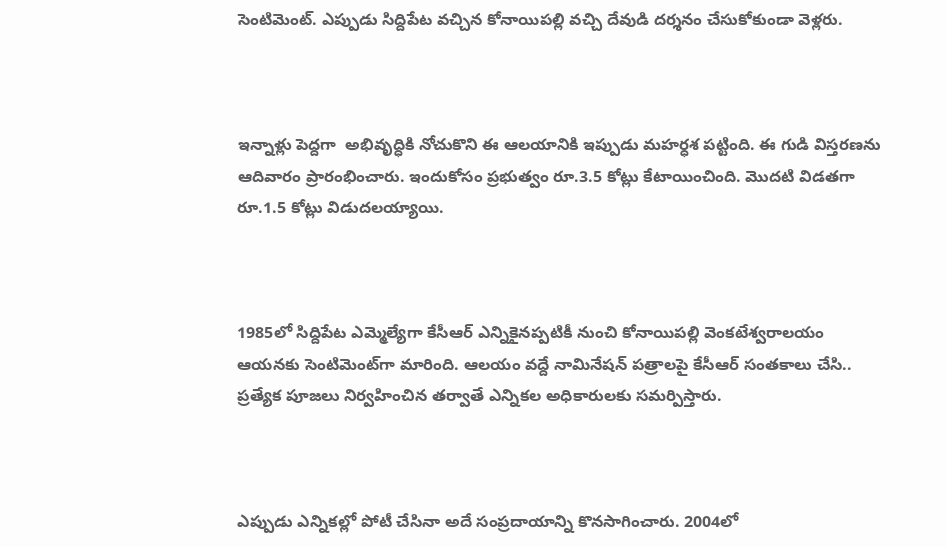సెంటిమెంట్. ఎప్పుడు సిద్దిపేట వచ్చిన కోనాయిపల్లి వచ్చి దేవుడి దర్శనం చేసుకోకుండా వెళ్లరు.



ఇన్నాళ్లు పెద్దగా  అభివృద్ధికి నోచుకొని ఈ ఆలయానికి ఇప్పుడు మహర్ధశ పట్టింది. ఈ గుడి విస్తరణను ఆదివారం ప్రారంభించారు. ఇందుకోసం ప్రభుత్వం రూ.3.5 కోట్లు కేటాయించింది. మొదటి విడతగా రూ.1.5 కోట్లు విడుదలయ్యాయి.



1985లో సిద్దిపేట ఎమ్మెల్యేగా కేసీఆర్‌ ఎన్నికైనప్పటికీ నుంచి కోనాయిపల్లి వెంకటేశ్వరాలయం ఆయనకు సెంటిమెంట్‌గా మారింది. ఆలయం వద్దే నామినేషన్‌ పత్రాలపై కేసీఆర్‌ సంతకాలు చేసి.. ప్రత్యేక పూజలు నిర్వహించిన తర్వాతే ఎన్నికల అధికారులకు సమర్పిస్తారు.



ఎప్పుడు ఎన్నికల్లో పోటీ చేసినా అదే సంప్రదాయాన్ని కొనసాగించారు. 2004లో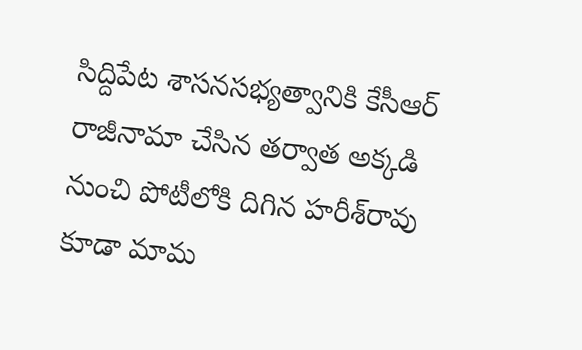సిద్దిపేట శాసనసభ్యత్వానికి కేసీఆర్‌ రాజీనామా చేసిన తర్వాత అక్కడి నుంచి పోటీలోకి దిగిన హరీశ్‌రావు కూడా మామ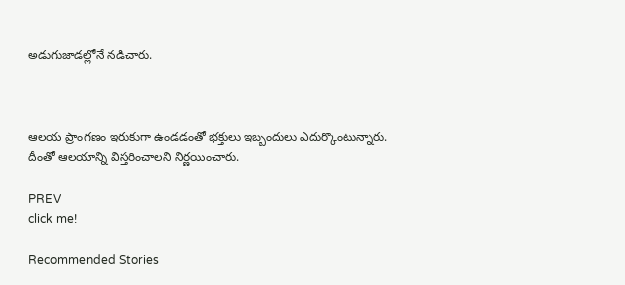అడుగుజాడల్లోనే నడిచారు.



ఆలయ ప్రాంగణం ఇరుకుగా ఉండడంతో భక్తులు ఇబ్బందులు ఎదుర్కొంటున్నారు. దీంతో ఆలయాన్ని విస్తరించాలని నిర్ణయించారు.

PREV
click me!

Recommended Stories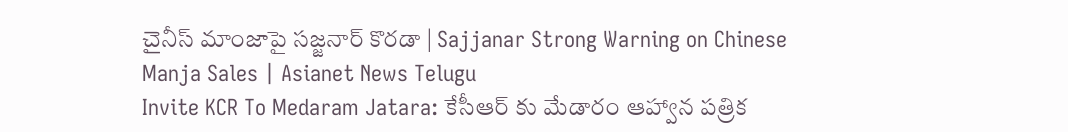చైనీస్ మాంజాపై సజ్జనార్ కొరడా | Sajjanar Strong Warning on Chinese Manja Sales | Asianet News Telugu
Invite KCR To Medaram Jatara: కేసీఆర్ కు మేడారం ఆహ్వాన పత్రిక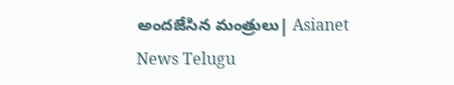అందజేసిన మంత్రులు| Asianet News Telugu